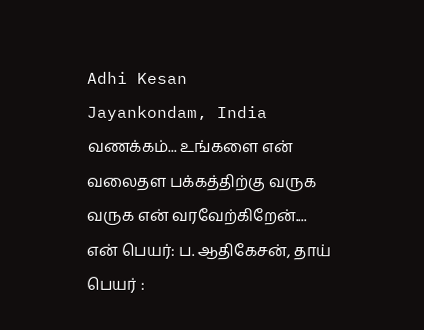Adhi Kesan
Jayankondam, India
வணக்கம்... உங்களை என் வலைதள பக்கத்திற்கு வருக வருக என் வரவேற்கிறேன்.... என் பெயர்: ப. ஆதிகேசன், தாய் பெயர் :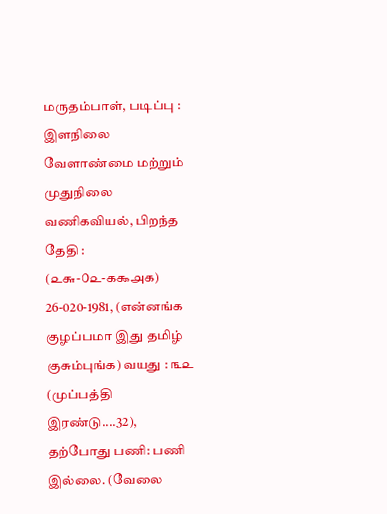மருதம்பாள், படிப்பு : இளநிலை வேளாண்மை மற்றும் முதுநிலை வணிகவியல், பிறந்த தேதி : (௨௬-௦௨-௧௯௮௧) 26-020-1981, (என்னங்க குழப்பமா இது தமிழ் குசும்புங்க) வயது : ௩௨ (முப்பத்தி இரண்டு....32), தற்போது பணி: பணி இல்லை. (வேலை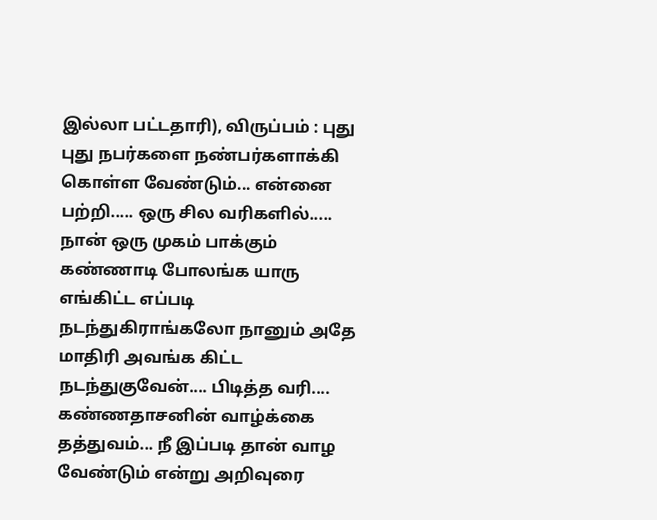இல்லா பட்டதாரி), விருப்பம் : புது புது நபர்களை நண்பர்களாக்கி கொள்ள வேண்டும்... என்னை பற்றி..... ஒரு சில வரிகளில்..... நான் ஒரு முகம் பாக்கும் கண்ணாடி போலங்க யாரு எங்கிட்ட எப்படி நடந்துகிராங்கலோ நானும் அதே மாதிரி அவங்க கிட்ட நடந்துகுவேன்.... பிடித்த வரி.... கண்ணதாசனின் வாழ்க்கை தத்துவம்... நீ இப்படி தான் வாழ வேண்டும் என்று அறிவுரை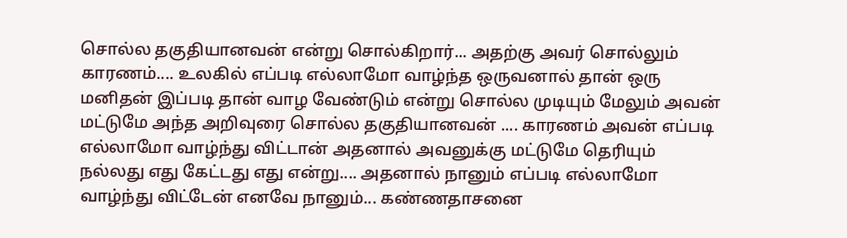சொல்ல தகுதியானவன் என்று சொல்கிறார்... அதற்கு அவர் சொல்லும் காரணம்.... உலகில் எப்படி எல்லாமோ வாழ்ந்த ஒருவனால் தான் ஒரு மனிதன் இப்படி தான் வாழ வேண்டும் என்று சொல்ல முடியும் மேலும் அவன் மட்டுமே அந்த அறிவுரை சொல்ல தகுதியானவன் .... காரணம் அவன் எப்படி எல்லாமோ வாழ்ந்து விட்டான் அதனால் அவனுக்கு மட்டுமே தெரியும் நல்லது எது கேட்டது எது என்று.... அதனால் நானும் எப்படி எல்லாமோ வாழ்ந்து விட்டேன் எனவே நானும்... கண்ணதாசனை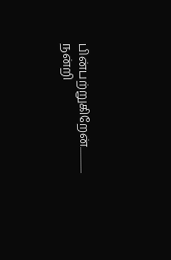பின்பற்றுகிறேன்............. நன்றி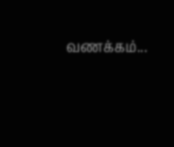வணக்கம்...